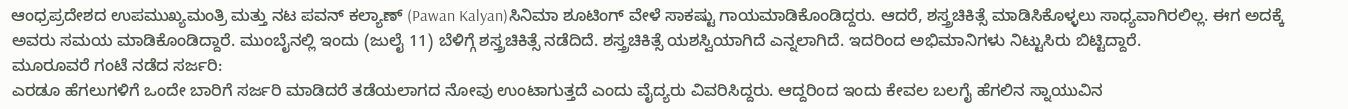ಆಂಧ್ರಪ್ರದೇಶದ ಉಪಮುಖ್ಯಮಂತ್ರಿ ಮತ್ತು ನಟ ಪವನ್ ಕಲ್ಯಾಣ್ (Pawan Kalyan)ಸಿನಿಮಾ ಶೂಟಿಂಗ್ ವೇಳೆ ಸಾಕಷ್ಟು ಗಾಯಮಾಡಿಕೊಂಡಿದ್ದರು. ಆದರೆ, ಶಸ್ತ್ರಚಿಕಿತ್ಸೆ ಮಾಡಿಸಿಕೊಳ್ಳಲು ಸಾಧ್ಯವಾಗಿರಲಿಲ್ಲ. ಈಗ ಅದಕ್ಕೆ ಅವರು ಸಮಯ ಮಾಡಿಕೊಂಡಿದ್ದಾರೆ. ಮುಂಬೈನಲ್ಲಿ ಇಂದು (ಜುಲೈ 11) ಬೆಳಿಗ್ಗೆ ಶಸ್ತ್ರಚಿಕಿತ್ಸೆ ನಡೆದಿದೆ. ಶಸ್ತ್ರಚಿಕಿತ್ಸೆ ಯಶಸ್ವಿಯಾಗಿದೆ ಎನ್ನಲಾಗಿದೆ. ಇದರಿಂದ ಅಭಿಮಾನಿಗಳು ನಿಟ್ಟುಸಿರು ಬಿಟ್ಟಿದ್ದಾರೆ.
ಮೂರೂವರೆ ಗಂಟೆ ನಡೆದ ಸರ್ಜರಿ:
ಎರಡೂ ಹೆಗಲುಗಳಿಗೆ ಒಂದೇ ಬಾರಿಗೆ ಸರ್ಜರಿ ಮಾಡಿದರೆ ತಡೆಯಲಾಗದ ನೋವು ಉಂಟಾಗುತ್ತದೆ ಎಂದು ವೈದ್ಯರು ವಿವರಿಸಿದ್ದರು. ಆದ್ದರಿಂದ ಇಂದು ಕೇವಲ ಬಲಗೈ ಹೆಗಲಿನ ಸ್ನಾಯುವಿನ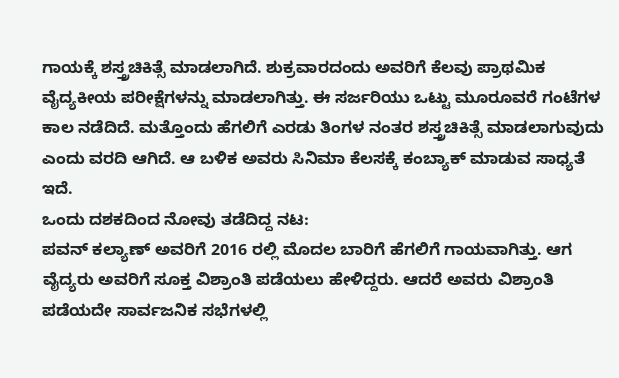ಗಾಯಕ್ಕೆ ಶಸ್ತ್ರಚಿಕಿತ್ಸೆ ಮಾಡಲಾಗಿದೆ. ಶುಕ್ರವಾರದಂದು ಅವರಿಗೆ ಕೆಲವು ಪ್ರಾಥಮಿಕ ವೈದ್ಯಕೀಯ ಪರೀಕ್ಷೆಗಳನ್ನು ಮಾಡಲಾಗಿತ್ತು. ಈ ಸರ್ಜರಿಯು ಒಟ್ಟು ಮೂರೂವರೆ ಗಂಟೆಗಳ ಕಾಲ ನಡೆದಿದೆ. ಮತ್ತೊಂದು ಹೆಗಲಿಗೆ ಎರಡು ತಿಂಗಳ ನಂತರ ಶಸ್ತ್ರಚಿಕಿತ್ಸೆ ಮಾಡಲಾಗುವುದು ಎಂದು ವರದಿ ಆಗಿದೆ. ಆ ಬಳಿಕ ಅವರು ಸಿನಿಮಾ ಕೆಲಸಕ್ಕೆ ಕಂಬ್ಯಾಕ್ ಮಾಡುವ ಸಾಧ್ಯತೆ ಇದೆ.
ಒಂದು ದಶಕದಿಂದ ನೋವು ತಡೆದಿದ್ದ ನಟ:
ಪವನ್ ಕಲ್ಯಾಣ್ ಅವರಿಗೆ 2016 ರಲ್ಲಿ ಮೊದಲ ಬಾರಿಗೆ ಹೆಗಲಿಗೆ ಗಾಯವಾಗಿತ್ತು. ಆಗ ವೈದ್ಯರು ಅವರಿಗೆ ಸೂಕ್ತ ವಿಶ್ರಾಂತಿ ಪಡೆಯಲು ಹೇಳಿದ್ದರು. ಆದರೆ ಅವರು ವಿಶ್ರಾಂತಿ ಪಡೆಯದೇ ಸಾರ್ವಜನಿಕ ಸಭೆಗಳಲ್ಲಿ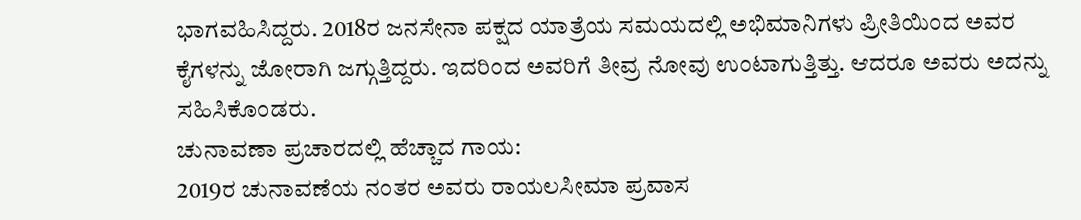ಭಾಗವಹಿಸಿದ್ದರು. 2018ರ ಜನಸೇನಾ ಪಕ್ಷದ ಯಾತ್ರೆಯ ಸಮಯದಲ್ಲಿ ಅಭಿಮಾನಿಗಳು ಪ್ರೀತಿಯಿಂದ ಅವರ ಕೈಗಳನ್ನು ಜೋರಾಗಿ ಜಗ್ಗುತ್ತಿದ್ದರು. ಇದರಿಂದ ಅವರಿಗೆ ತೀವ್ರ ನೋವು ಉಂಟಾಗುತ್ತಿತ್ತು. ಆದರೂ ಅವರು ಅದನ್ನು ಸಹಿಸಿಕೊಂಡರು.
ಚುನಾವಣಾ ಪ್ರಚಾರದಲ್ಲಿ ಹೆಚ್ಚಾದ ಗಾಯ:
2019ರ ಚುನಾವಣೆಯ ನಂತರ ಅವರು ರಾಯಲಸೀಮಾ ಪ್ರವಾಸ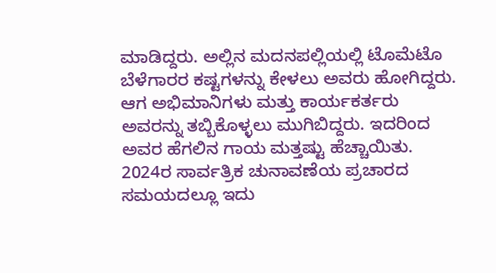ಮಾಡಿದ್ದರು. ಅಲ್ಲಿನ ಮದನಪಲ್ಲಿಯಲ್ಲಿ ಟೊಮೆಟೊ ಬೆಳೆಗಾರರ ಕಷ್ಟಗಳನ್ನು ಕೇಳಲು ಅವರು ಹೋಗಿದ್ದರು. ಆಗ ಅಭಿಮಾನಿಗಳು ಮತ್ತು ಕಾರ್ಯಕರ್ತರು ಅವರನ್ನು ತಬ್ಬಿಕೊಳ್ಳಲು ಮುಗಿಬಿದ್ದರು. ಇದರಿಂದ ಅವರ ಹೆಗಲಿನ ಗಾಯ ಮತ್ತಷ್ಟು ಹೆಚ್ಚಾಯಿತು. 2024ರ ಸಾರ್ವತ್ರಿಕ ಚುನಾವಣೆಯ ಪ್ರಚಾರದ ಸಮಯದಲ್ಲೂ ಇದು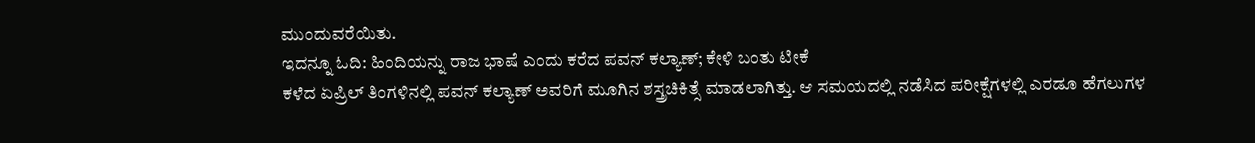ಮುಂದುವರೆಯಿತು.
ಇದನ್ನೂ ಓದಿ: ಹಿಂದಿಯನ್ನು ರಾಜ ಭಾಷೆ ಎಂದು ಕರೆದ ಪವನ್ ಕಲ್ಯಾಣ್; ಕೇಳಿ ಬಂತು ಟೀಕೆ
ಕಳೆದ ಏಪ್ರಿಲ್ ತಿಂಗಳಿನಲ್ಲಿ ಪವನ್ ಕಲ್ಯಾಣ್ ಅವರಿಗೆ ಮೂಗಿನ ಶಸ್ತ್ರಚಿಕಿತ್ಸೆ ಮಾಡಲಾಗಿತ್ತು. ಆ ಸಮಯದಲ್ಲಿ ನಡೆಸಿದ ಪರೀಕ್ಷೆಗಳಲ್ಲಿ ಎರಡೂ ಹೆಗಲುಗಳ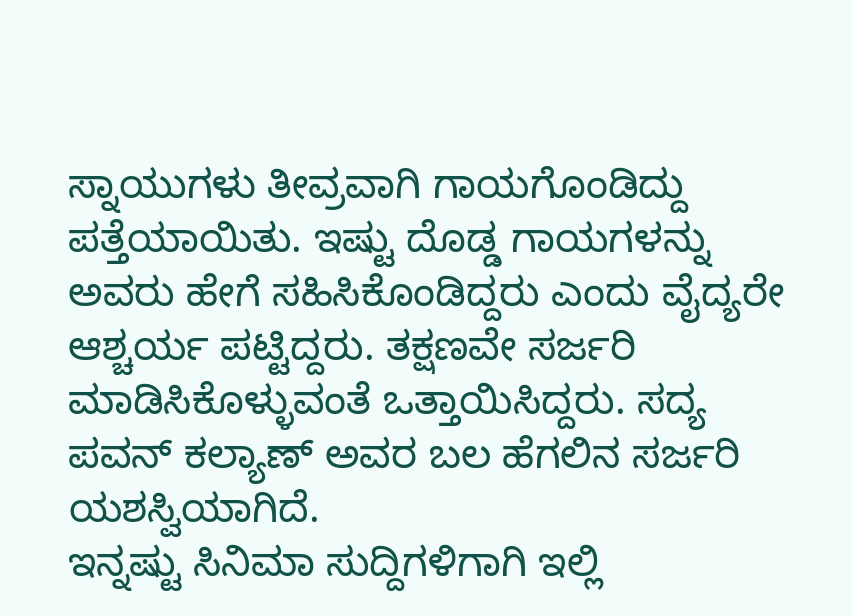ಸ್ನಾಯುಗಳು ತೀವ್ರವಾಗಿ ಗಾಯಗೊಂಡಿದ್ದು ಪತ್ತೆಯಾಯಿತು. ಇಷ್ಟು ದೊಡ್ಡ ಗಾಯಗಳನ್ನು ಅವರು ಹೇಗೆ ಸಹಿಸಿಕೊಂಡಿದ್ದರು ಎಂದು ವೈದ್ಯರೇ ಆಶ್ಚರ್ಯ ಪಟ್ಟಿದ್ದರು. ತಕ್ಷಣವೇ ಸರ್ಜರಿ ಮಾಡಿಸಿಕೊಳ್ಳುವಂತೆ ಒತ್ತಾಯಿಸಿದ್ದರು. ಸದ್ಯ ಪವನ್ ಕಲ್ಯಾಣ್ ಅವರ ಬಲ ಹೆಗಲಿನ ಸರ್ಜರಿ ಯಶಸ್ವಿಯಾಗಿದೆ.
ಇನ್ನಷ್ಟು ಸಿನಿಮಾ ಸುದ್ದಿಗಳಿಗಾಗಿ ಇಲ್ಲಿ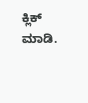ಕ್ಲಿಕ್ ಮಾಡಿ.